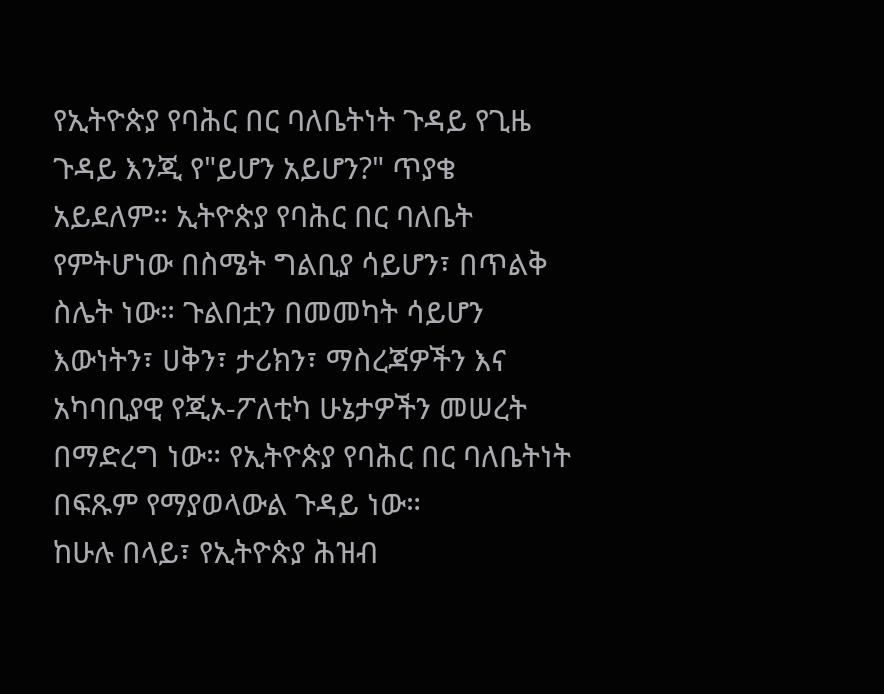የኢትዮጵያ የባሕር በር ባለቤትነት ጉዳይ የጊዜ ጉዳይ እንጂ የ"ይሆን አይሆን?" ጥያቄ አይደለም። ኢትዮጵያ የባሕር በር ባለቤት የምትሆነው በስሜት ግልቢያ ሳይሆን፣ በጥልቅ ስሌት ነው። ጉልበቷን በመመካት ሳይሆን እውነትን፣ ሀቅን፣ ታሪክን፣ ማስረጃዎችን እና አካባቢያዊ የጂኦ-ፖለቲካ ሁኔታዎችን መሠረት በማድረግ ነው። የኢትዮጵያ የባሕር በር ባለቤትነት በፍጹም የማያወላውል ጉዳይ ነው።
ከሁሉ በላይ፣ የኢትዮጵያ ሕዝብ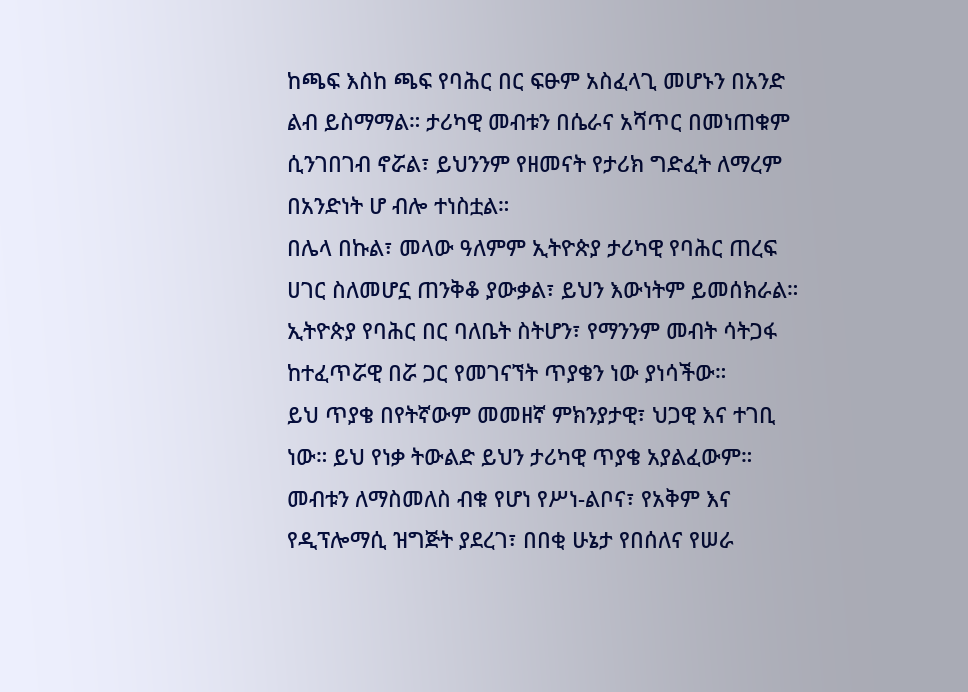ከጫፍ እስከ ጫፍ የባሕር በር ፍፁም አስፈላጊ መሆኑን በአንድ ልብ ይስማማል። ታሪካዊ መብቱን በሴራና አሻጥር በመነጠቁም ሲንገበገብ ኖሯል፣ ይህንንም የዘመናት የታሪክ ግድፈት ለማረም በአንድነት ሆ ብሎ ተነስቷል።
በሌላ በኩል፣ መላው ዓለምም ኢትዮጵያ ታሪካዊ የባሕር ጠረፍ ሀገር ስለመሆኗ ጠንቅቆ ያውቃል፣ ይህን እውነትም ይመሰክራል። ኢትዮጵያ የባሕር በር ባለቤት ስትሆን፣ የማንንም መብት ሳትጋፋ ከተፈጥሯዊ በሯ ጋር የመገናኘት ጥያቄን ነው ያነሳችው።
ይህ ጥያቄ በየትኛውም መመዘኛ ምክንያታዊ፣ ህጋዊ እና ተገቢ ነው። ይህ የነቃ ትውልድ ይህን ታሪካዊ ጥያቄ አያልፈውም። መብቱን ለማስመለስ ብቁ የሆነ የሥነ-ልቦና፣ የአቅም እና የዲፕሎማሲ ዝግጅት ያደረገ፣ በበቂ ሁኔታ የበሰለና የሠራ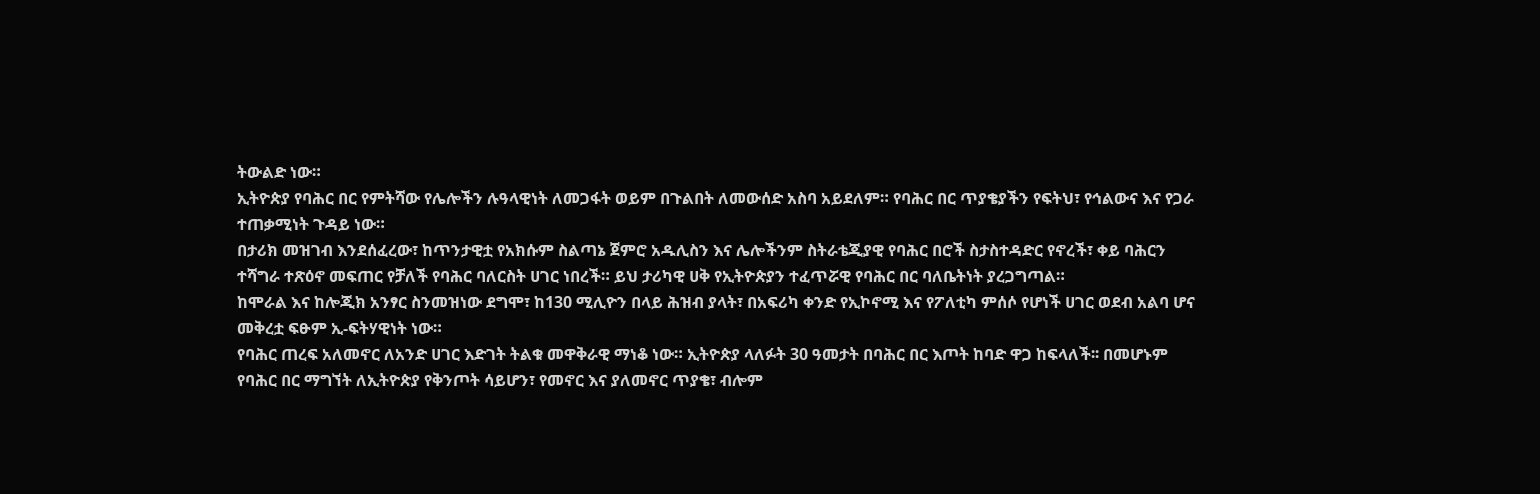ትውልድ ነው።
ኢትዮጵያ የባሕር በር የምትሻው የሌሎችን ሉዓላዊነት ለመጋፋት ወይም በጉልበት ለመውሰድ አስባ አይደለም። የባሕር በር ጥያቄያችን የፍትህ፣ የኅልውና እና የጋራ ተጠቃሚነት ጉዳይ ነው።
በታሪክ መዝገብ እንደሰፈረው፣ ከጥንታዊቷ የአክሱም ስልጣኔ ጀምሮ አዱሊስን እና ሌሎችንም ስትራቴጂያዊ የባሕር በሮች ስታስተዳድር የኖረች፣ ቀይ ባሕርን ተሻግራ ተጽዕኖ መፍጠር የቻለች የባሕር ባለርስት ሀገር ነበረች። ይህ ታሪካዊ ሀቅ የኢትዮጵያን ተፈጥሯዊ የባሕር በር ባለቤትነት ያረጋግጣል።
ከሞራል እና ከሎጂክ አንፃር ስንመዝነው ደግሞ፣ ከ130 ሚሊዮን በላይ ሕዝብ ያላት፣ በአፍሪካ ቀንድ የኢኮኖሚ እና የፖለቲካ ምሰሶ የሆነች ሀገር ወደብ አልባ ሆና መቅረቷ ፍፁም ኢ-ፍትሃዊነት ነው።
የባሕር ጠረፍ አለመኖር ለአንድ ሀገር እድገት ትልቁ መዋቅራዊ ማነቆ ነው። ኢትዮጵያ ላለፉት 30 ዓመታት በባሕር በር እጦት ከባድ ዋጋ ከፍላለች፡፡ በመሆኑም የባሕር በር ማግኘት ለኢትዮጵያ የቅንጦት ሳይሆን፣ የመኖር እና ያለመኖር ጥያቄ፣ ብሎም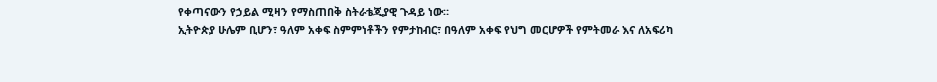የቀጣናውን የኃይል ሚዛን የማስጠበቅ ስትራቴጂያዊ ጉዳይ ነው።
ኢትዮጵያ ሁሌም ቢሆን፣ ዓለም አቀፍ ስምምነቶችን የምታከብር፣ በዓለም አቀፍ የህግ መርሆዎች የምትመራ እና ለአፍሪካ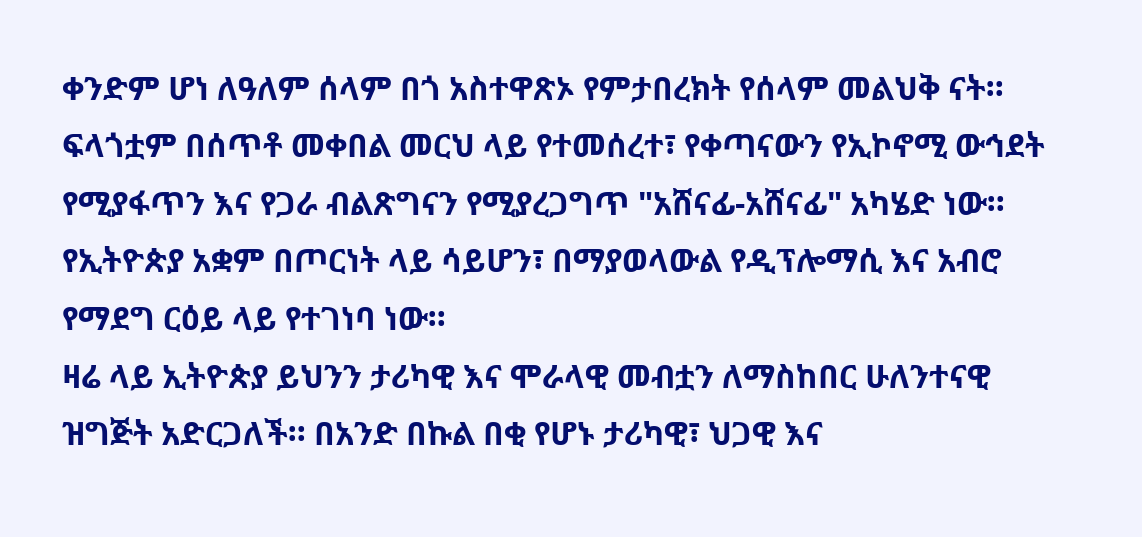ቀንድም ሆነ ለዓለም ሰላም በጎ አስተዋጽኦ የምታበረክት የሰላም መልህቅ ናት። ፍላጎቷም በሰጥቶ መቀበል መርህ ላይ የተመሰረተ፣ የቀጣናውን የኢኮኖሚ ውኅደት የሚያፋጥን እና የጋራ ብልጽግናን የሚያረጋግጥ "አሸናፊ-አሸናፊ" አካሄድ ነው። የኢትዮጵያ አቋም በጦርነት ላይ ሳይሆን፣ በማያወላውል የዲፕሎማሲ እና አብሮ የማደግ ርዕይ ላይ የተገነባ ነው።
ዛሬ ላይ ኢትዮጵያ ይህንን ታሪካዊ እና ሞራላዊ መብቷን ለማስከበር ሁለንተናዊ ዝግጅት አድርጋለች። በአንድ በኩል በቂ የሆኑ ታሪካዊ፣ ህጋዊ እና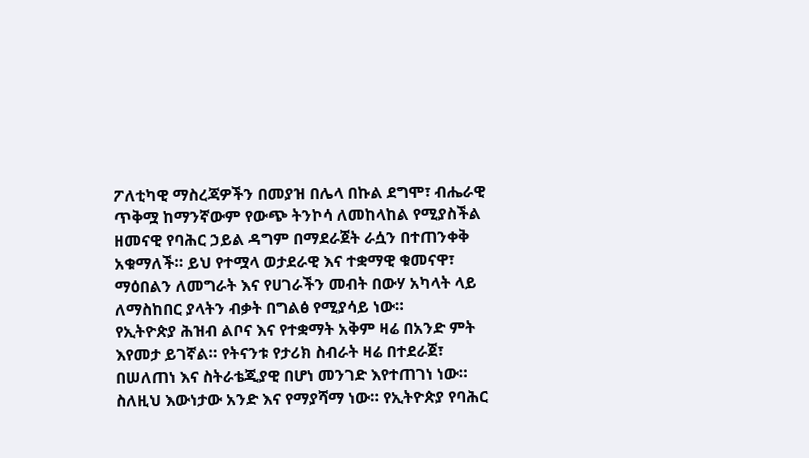ፖለቲካዊ ማስረጃዎችን በመያዝ በሌላ በኩል ደግሞ፣ ብሔራዊ ጥቅሟ ከማንኛውም የውጭ ትንኮሳ ለመከላከል የሚያስችል ዘመናዊ የባሕር ኃይል ዳግም በማደራጀት ራሷን በተጠንቀቅ አቁማለች። ይህ የተሟላ ወታደራዊ እና ተቋማዊ ቁመናዋ፣ ማዕበልን ለመግራት እና የሀገራችን መብት በውሃ አካላት ላይ ለማስከበር ያላትን ብቃት በግልፅ የሚያሳይ ነው።
የኢትዮጵያ ሕዝብ ልቦና እና የተቋማት አቅም ዛሬ በአንድ ምት እየመታ ይገኛል። የትናንቱ የታሪክ ስብራት ዛሬ በተደራጀ፣ በሠለጠነ እና ስትራቴጂያዊ በሆነ መንገድ እየተጠገነ ነው። ስለዚህ እውነታው አንድ እና የማያሻማ ነው። የኢትዮጵያ የባሕር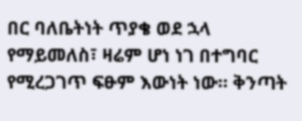በር ባለቤትነት ጥያቄ ወደ ኋላ የማይመለስ፣ ዛሬም ሆነ ነገ በተግባር የሚረጋገጥ ፍፁም እውነት ነው። ቅንጣት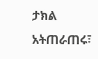ታክል አትጠራጠሩ፣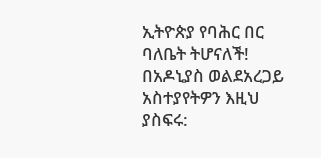ኢትዮጵያ የባሕር በር ባለቤት ትሆናለች!
በአዶኒያስ ወልደአረጋይ
አስተያየትዎን እዚህ ያስፍሩ: